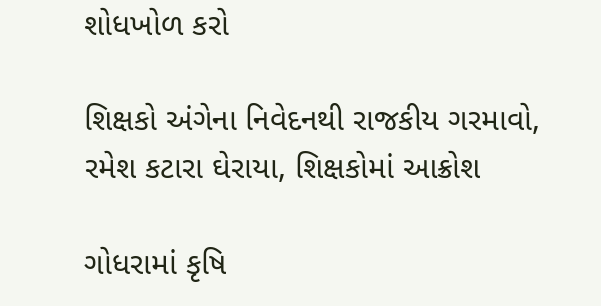શોધખોળ કરો

શિક્ષકો અંગેના નિવેદનથી રાજકીય ગરમાવો, રમેશ કટારા ઘેરાયા, શિક્ષકોમાં આક્રોશ

ગોધરામાં કૃષિ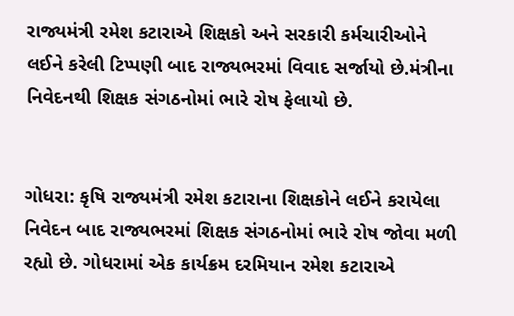રાજ્યમંત્રી રમેશ કટારાએ શિક્ષકો અને સરકારી કર્મચારીઓને લઈને કરેલી ટિપ્પણી બાદ રાજ્યભરમાં વિવાદ સર્જાયો છે.મંત્રીના નિવેદનથી શિક્ષક સંગઠનોમાં ભારે રોષ ફેલાયો છે.


ગોધરા: કૃષિ રાજ્યમંત્રી રમેશ કટારાના શિક્ષકોને લઈને કરાયેલા નિવેદન બાદ રાજ્યભરમાં શિક્ષક સંગઠનોમાં ભારે રોષ જોવા મળી રહ્યો છે. ગોધરામાં એક કાર્યક્રમ દરમિયાન રમેશ કટારાએ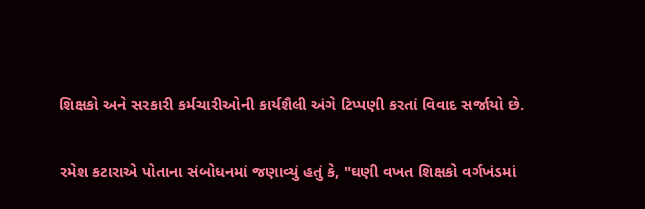શિક્ષકો અને સરકારી કર્મચારીઓની કાર્યશૈલી અંગે ટિપ્પણી કરતાં વિવાદ સર્જાયો છે.

રમેશ કટારાએ પોતાના સંબોધનમાં જણાવ્યું હતું કે, "ઘણી વખત શિક્ષકો વર્ગખંડમાં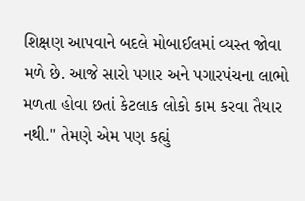શિક્ષણ આપવાને બદલે મોબાઈલમાં વ્યસ્ત જોવા મળે છે. આજે સારો પગાર અને પગારપંચના લાભો મળતા હોવા છતાં કેટલાક લોકો કામ કરવા તૈયાર નથી." તેમણે એમ પણ કહ્યું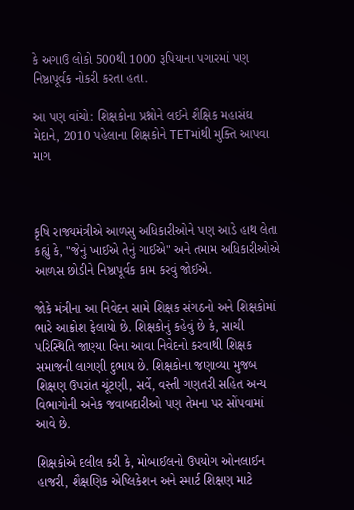કે અગાઉ લોકો 500થી 1000 રૂપિયાના પગારમાં પણ નિષ્ઠાપૂર્વક નોકરી કરતા હતા.

આ પણ વાંચો: શિક્ષકોના પ્રશ્નોને લઈને શૈક્ષિક મહાસંઘ મેદાને, 2010 પહેલાના શિક્ષકોને TETમાંથી મુક્તિ આપવા માગ



કૃષિ રાજ્યમંત્રીએ આળસુ અધિકારીઓને પણ આડે હાથ લેતા કહ્યું કે, "જેનું ખાઈએ તેનું ગાઈએ" અને તમામ અધિકારીઓએ આળસ છોડીને નિષ્ઠાપૂર્વક કામ કરવું જોઈએ.

જોકે મંત્રીના આ નિવેદન સામે શિક્ષક સંગઠનો અને શિક્ષકોમાં ભારે આક્રોશ ફેલાયો છે. શિક્ષકોનું કહેવું છે કે, સાચી પરિસ્થિતિ જાણ્યા વિના આવા નિવેદનો કરવાથી શિક્ષક સમાજની લાગણી દુભાય છે. શિક્ષકોના જણાવ્યા મુજબ શિક્ષણ ઉપરાંત ચૂંટણી, સર્વે, વસ્તી ગણતરી સહિત અન્ય વિભાગોની અનેક જવાબદારીઓ પણ તેમના પર સોંપવામાં આવે છે.

શિક્ષકોએ દલીલ કરી કે, મોબાઈલનો ઉપયોગ ઓનલાઈન હાજરી, શૈક્ષણિક એપ્લિકેશન અને સ્માર્ટ શિક્ષણ માટે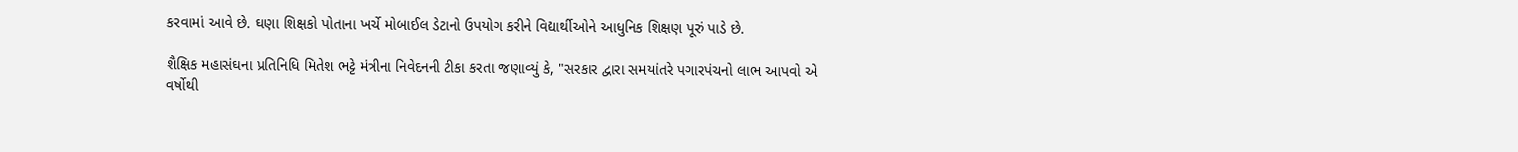કરવામાં આવે છે. ઘણા શિક્ષકો પોતાના ખર્ચે મોબાઈલ ડેટાનો ઉપયોગ કરીને વિદ્યાર્થીઓને આધુનિક શિક્ષણ પૂરું પાડે છે.

શૈક્ષિક મહાસંઘના પ્રતિનિધિ મિતેશ ભટ્ટે મંત્રીના નિવેદનની ટીકા કરતા જણાવ્યું કે, "સરકાર દ્વારા સમયાંતરે પગારપંચનો લાભ આપવો એ વર્ષોથી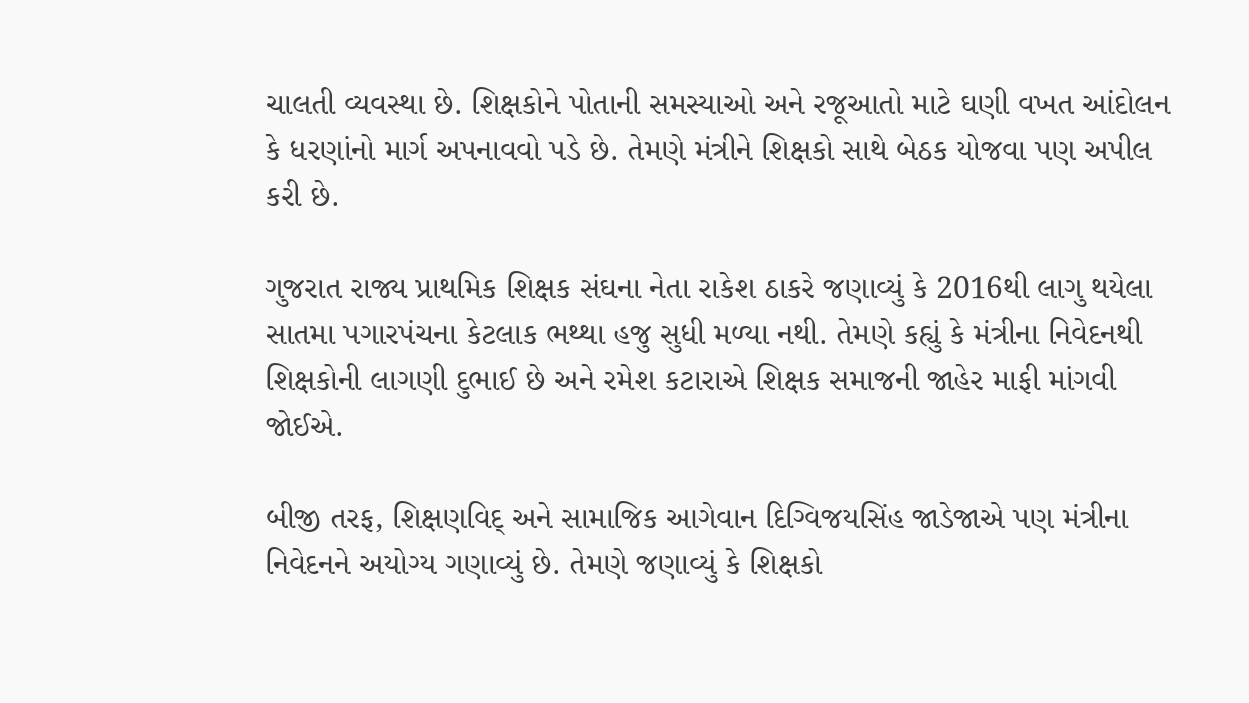ચાલતી વ્યવસ્થા છે. શિક્ષકોને પોતાની સમસ્યાઓ અને રજૂઆતો માટે ઘણી વખત આંદોલન કે ધરણાંનો માર્ગ અપનાવવો પડે છે. તેમણે મંત્રીને શિક્ષકો સાથે બેઠક યોજવા પણ અપીલ કરી છે.

ગુજરાત રાજ્ય પ્રાથમિક શિક્ષક સંઘના નેતા રાકેશ ઠાકરે જણાવ્યું કે 2016થી લાગુ થયેલા સાતમા પગારપંચના કેટલાક ભથ્થા હજુ સુધી મળ્યા નથી. તેમણે કહ્યું કે મંત્રીના નિવેદનથી શિક્ષકોની લાગણી દુભાઈ છે અને રમેશ કટારાએ શિક્ષક સમાજની જાહેર માફી માંગવી જોઈએ.

બીજી તરફ, શિક્ષણવિદ્ અને સામાજિક આગેવાન દિગ્વિજયસિંહ જાડેજાએ પણ મંત્રીના નિવેદનને અયોગ્ય ગણાવ્યું છે. તેમણે જણાવ્યું કે શિક્ષકો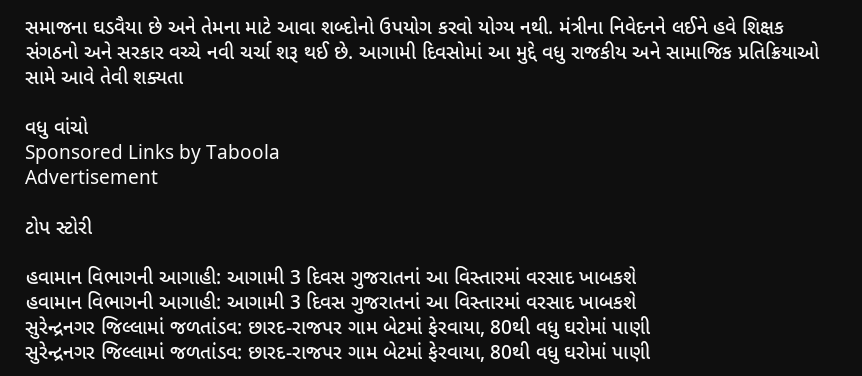સમાજના ઘડવૈયા છે અને તેમના માટે આવા શબ્દોનો ઉપયોગ કરવો યોગ્ય નથી. મંત્રીના નિવેદનને લઈને હવે શિક્ષક સંગઠનો અને સરકાર વચ્ચે નવી ચર્ચા શરૂ થઈ છે. આગામી દિવસોમાં આ મુદ્દે વધુ રાજકીય અને સામાજિક પ્રતિક્રિયાઓ સામે આવે તેવી શક્યતા

વધુ વાંચો
Sponsored Links by Taboola
Advertisement

ટોપ સ્ટોરી

હવામાન વિભાગની આગાહી: આગામી 3 દિવસ ગુજરાતનાં આ વિસ્તારમાં વરસાદ ખાબકશે
હવામાન વિભાગની આગાહી: આગામી 3 દિવસ ગુજરાતનાં આ વિસ્તારમાં વરસાદ ખાબકશે
સુરેન્દ્રનગર જિલ્લામાં જળતાંડવ: છારદ-રાજપર ગામ બેટમાં ફેરવાયા, 80થી વધુ ઘરોમાં પાણી
સુરેન્દ્રનગર જિલ્લામાં જળતાંડવ: છારદ-રાજપર ગામ બેટમાં ફેરવાયા, 80થી વધુ ઘરોમાં પાણી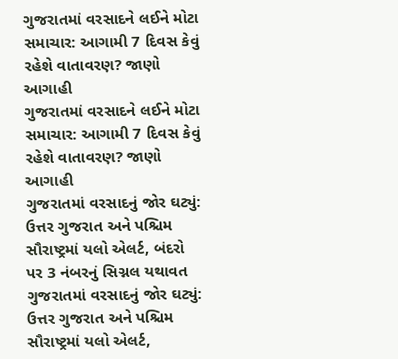ગુજરાતમાં વરસાદને લઈને મોટા સમાચાર: આગામી 7 દિવસ કેવું રહેશે વાતાવરણ? જાણો આગાહી
ગુજરાતમાં વરસાદને લઈને મોટા સમાચાર: આગામી 7 દિવસ કેવું રહેશે વાતાવરણ? જાણો આગાહી
ગુજરાતમાં વરસાદનું જોર ઘટ્યું: ઉત્તર ગુજરાત અને પશ્ચિમ સૌરાષ્ટ્રમાં યલો એલર્ટ, બંદરો પર 3 નંબરનું સિગ્નલ યથાવત
ગુજરાતમાં વરસાદનું જોર ઘટ્યું: ઉત્તર ગુજરાત અને પશ્ચિમ સૌરાષ્ટ્રમાં યલો એલર્ટ,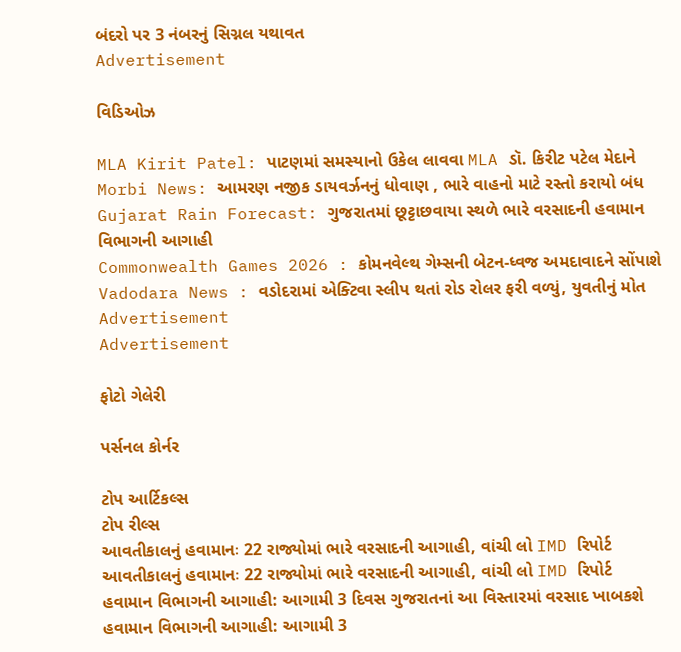બંદરો પર 3 નંબરનું સિગ્નલ યથાવત
Advertisement

વિડિઓઝ

MLA Kirit Patel: પાટણમાં સમસ્યાનો ઉકેલ લાવવા MLA ડૉ. કિરીટ પટેલ મેદાને
Morbi News: આમરણ નજીક ડાયવર્ઝનનું ધોવાણ , ભારે વાહનો માટે રસ્તો કરાયો બંધ
Gujarat Rain Forecast: ગુજરાતમાં છૂટ્ટાછવાયા સ્થળે ભારે વરસાદની હવામાન વિભાગની આગાહી
Commonwealth Games 2026 : કોમનવેલ્થ ગેમ્સની બેટન-ધ્વજ અમદાવાદને સોંપાશે
Vadodara News : વડોદરામાં એક્ટિવા સ્લીપ થતાં રોડ રોલર ફરી વળ્યું, યુવતીનું મોત
Advertisement
Advertisement

ફોટો ગેલેરી

પર્સનલ કોર્નર

ટોપ આર્ટિકલ્સ
ટોપ રીલ્સ
આવતીકાલનું હવામાનઃ 22 રાજ્યોમાં ભારે વરસાદની આગાહી, વાંચી લો IMD રિપોર્ટ
આવતીકાલનું હવામાનઃ 22 રાજ્યોમાં ભારે વરસાદની આગાહી, વાંચી લો IMD રિપોર્ટ
હવામાન વિભાગની આગાહી: આગામી 3 દિવસ ગુજરાતનાં આ વિસ્તારમાં વરસાદ ખાબકશે
હવામાન વિભાગની આગાહી: આગામી 3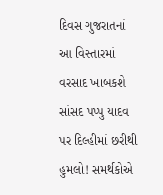દિવસ ગુજરાતનાં આ વિસ્તારમાં વરસાદ ખાબકશે
સાંસદ પપ્પુ યાદવ પર દિલ્હીમાં છરીથી હુમલો! સમર્થકોએ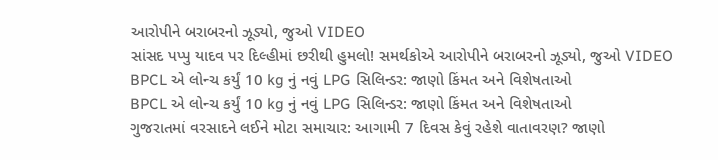આરોપીને બરાબરનો ઝૂડ્યો, જુઓ VIDEO
સાંસદ પપ્પુ યાદવ પર દિલ્હીમાં છરીથી હુમલો! સમર્થકોએ આરોપીને બરાબરનો ઝૂડ્યો, જુઓ VIDEO
BPCL એ લોન્ચ કર્યું 10 kg નું નવું LPG સિલિન્ડર: જાણો કિંમત અને વિશેષતાઓ
BPCL એ લોન્ચ કર્યું 10 kg નું નવું LPG સિલિન્ડર: જાણો કિંમત અને વિશેષતાઓ
ગુજરાતમાં વરસાદને લઈને મોટા સમાચાર: આગામી 7 દિવસ કેવું રહેશે વાતાવરણ? જાણો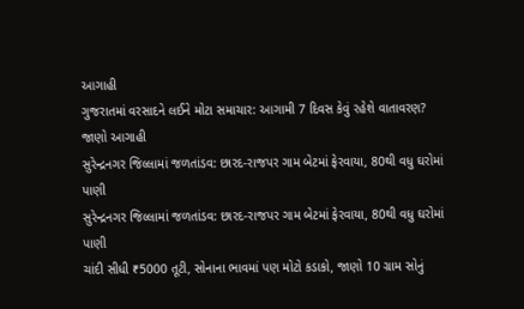આગાહી
ગુજરાતમાં વરસાદને લઈને મોટા સમાચાર: આગામી 7 દિવસ કેવું રહેશે વાતાવરણ? જાણો આગાહી
સુરેન્દ્રનગર જિલ્લામાં જળતાંડવ: છારદ-રાજપર ગામ બેટમાં ફેરવાયા, 80થી વધુ ઘરોમાં પાણી
સુરેન્દ્રનગર જિલ્લામાં જળતાંડવ: છારદ-રાજપર ગામ બેટમાં ફેરવાયા, 80થી વધુ ઘરોમાં પાણી
ચાંદી સીધી ₹5000 તૂટી, સોનાના ભાવમાં પણ મોટો કડાકો, જાણો 10 ગ્રામ સોનું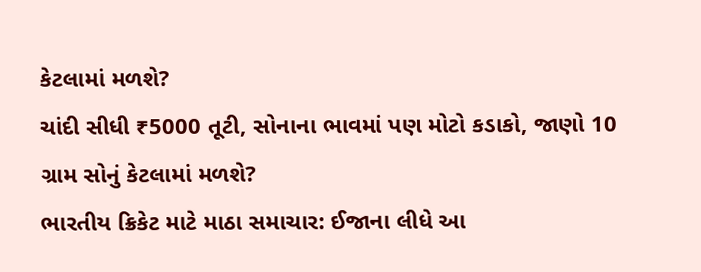કેટલામાં મળશે?
ચાંદી સીધી ₹5000 તૂટી, સોનાના ભાવમાં પણ મોટો કડાકો, જાણો 10 ગ્રામ સોનું કેટલામાં મળશે?
ભારતીય ક્રિકેટ માટે માઠા સમાચાર: ઈજાના લીધે આ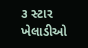૩ સ્ટાર ખેલાડીઓ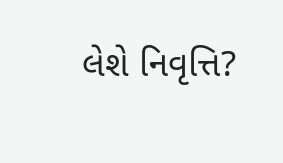લેશે નિવૃત્તિ?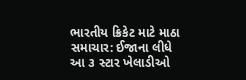ભારતીય ક્રિકેટ માટે માઠા સમાચાર: ઈજાના લીધે આ ૩ સ્ટાર ખેલાડીઓ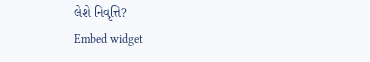લેશે નિવૃત્તિ?
Embed widget